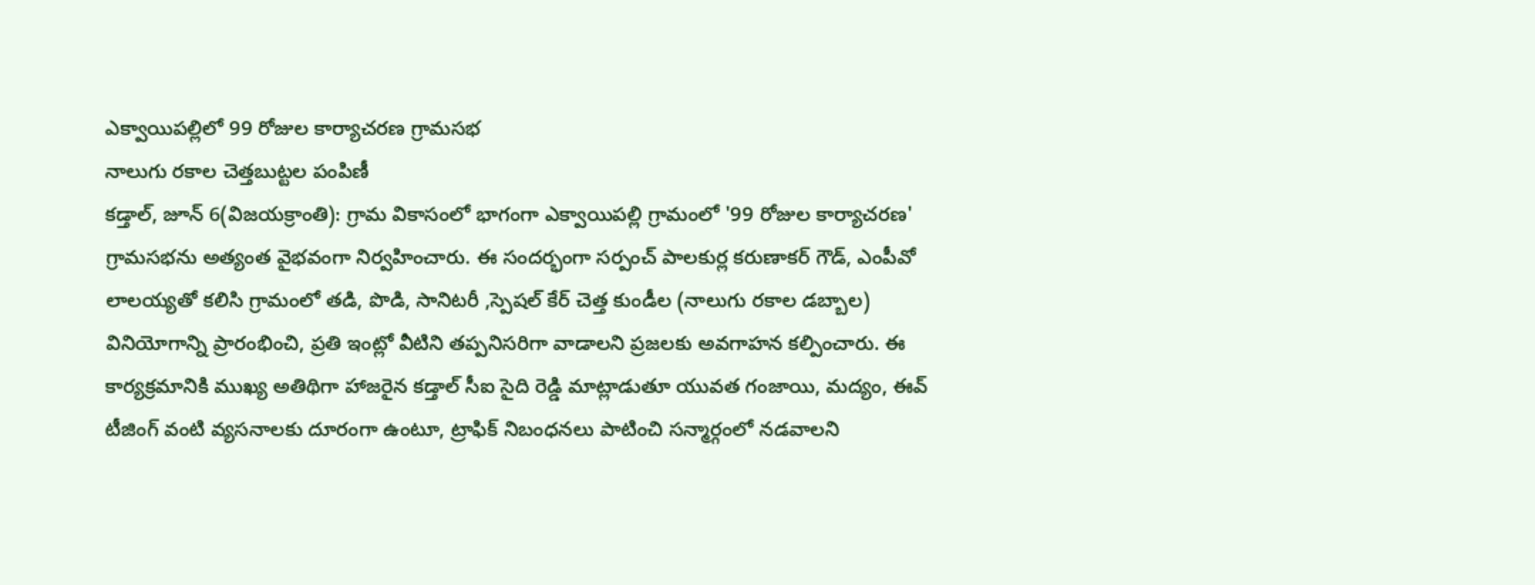ఎక్వాయిపల్లిలో 99 రోజుల కార్యాచరణ గ్రామసభ
నాలుగు రకాల చెత్తబుట్టల పంపిణీ
కడ్తాల్, జూన్ 6(విజయక్రాంతి): గ్రామ వికాసంలో భాగంగా ఎక్వాయిపల్లి గ్రామంలో '99 రోజుల కార్యాచరణ' గ్రామసభను అత్యంత వైభవంగా నిర్వహించారు. ఈ సందర్భంగా సర్పంచ్ పాలకుర్ల కరుణాకర్ గౌడ్, ఎంపీవో లాలయ్యతో కలిసి గ్రామంలో తడి, పొడి, సానిటరీ ,స్పెషల్ కేర్ చెత్త కుండీల (నాలుగు రకాల డబ్బాల) వినియోగాన్ని ప్రారంభించి, ప్రతి ఇంట్లో వీటిని తప్పనిసరిగా వాడాలని ప్రజలకు అవగాహన కల్పించారు. ఈ కార్యక్రమానికి ముఖ్య అతిథిగా హాజరైన కడ్తాల్ సీఐ సైది రెడ్డి మాట్లాడుతూ యువత గంజాయి, మద్యం, ఈవ్ టీజింగ్ వంటి వ్యసనాలకు దూరంగా ఉంటూ, ట్రాఫిక్ నిబంధనలు పాటించి సన్మార్గంలో నడవాలని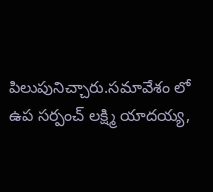పిలుపునిచ్చారు.సమావేశం లో ఉప సర్పంచ్ లక్ష్మి యాదయ్య,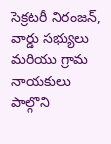సెక్రటరీ నిరంజన్, వార్డు సభ్యులు మరియు గ్రామ నాయకులు పాల్గొని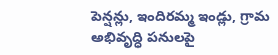పెన్షన్లు, ఇందిరమ్మ ఇండ్లు, గ్రామ అభివృద్ధి పనులపై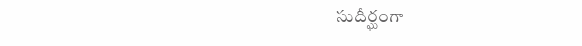సుదీర్ఘంగా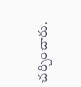చర్చించారు.